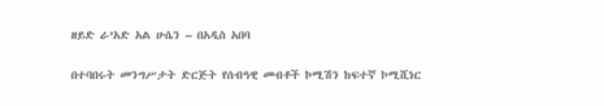ዘይድ ራ’አድ አል ሁሴን – በአዲስ አበባ

በተባበሩት መንግሥታት ድርጅት የሰብዓዊ መብቶች ኮሚሽን ከፍተኛ ኮሚሺነር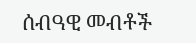ሰብዓዊ መብቶች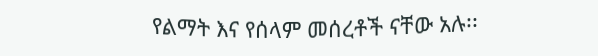የልማት እና የሰላም መሰረቶች ናቸው አሉ፡፡